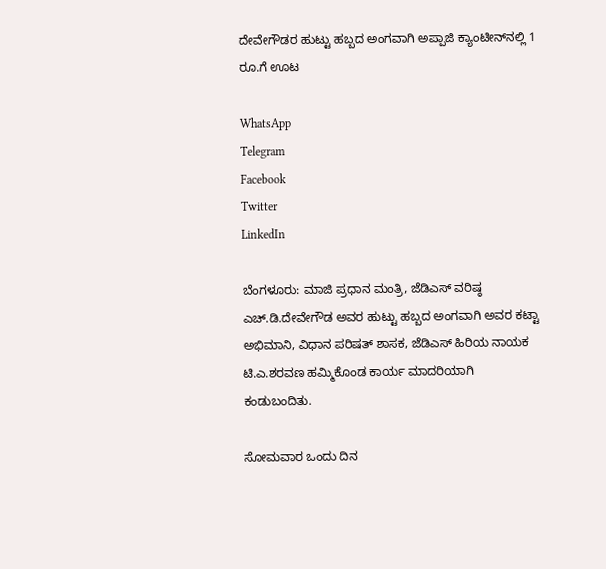ದೇವೇಗೌಡರ ಹುಟ್ಟು ಹಬ್ಬದ ಅಂಗವಾಗಿ ಅಪ್ಪಾಜಿ ಕ್ಯಾಂಟೀನ್‌ನಲ್ಲಿ 1 ರೂ.ಗೆ ಊಟ

WhatsApp
Telegram
Facebook
Twitter
LinkedIn

ಬೆಂಗಳೂರು: ಮಾಜಿ ಪ್ರಧಾನ ಮಂತ್ರಿ, ಜೆಡಿಎಸ್‌ ವರಿಷ್ಠ ಎಚ್‌.ಡಿ.ದೇವೇಗೌಡ ಅವರ ಹುಟ್ಟು ಹಬ್ಬದ ಅಂಗವಾಗಿ ಅವರ ಕಟ್ಟಾ ಅಭಿಮಾನಿ, ವಿಧಾನ ಪರಿಷತ್‌ ಶಾಸಕ, ಜೆಡಿಎಸ್‌ ಹಿರಿಯ ನಾಯಕ ಟಿ.ಎ.ಶರವಣ ಹಮ್ಮಿಕೊಂಡ ಕಾರ್ಯ ಮಾದರಿಯಾಗಿ ಕಂಡುಬಂದಿತು.

ಸೋಮವಾರ ಒಂದು ದಿನ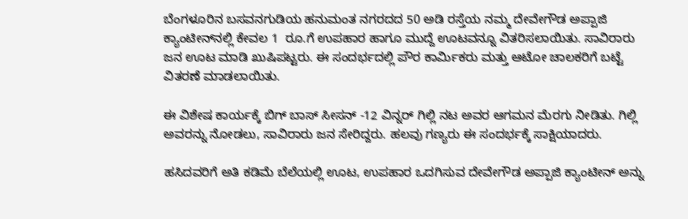ಬೆಂಗಳೂರಿನ ಬಸವನಗುಡಿಯ ಹನುಮಂತ ನಗರದದ 50 ಅಡಿ ರಸ್ತೆಯ ನಮ್ಮ ದೇವೇಗೌಡ ಅಪ್ಪಾಜಿ ಕ್ಯಾಂಟೀನ್‌ನಲ್ಲಿ ಕೇವಲ 1  ರೂ.ಗೆ ಉಪಹಾರ ಹಾಗೂ ಮುದ್ದೆ ಊಟವನ್ನೂ ವಿತರಿಸಲಾಯಿತು. ಸಾವಿರಾರು ಜನ ಊಟ ಮಾಡಿ ಖುಷಿಪಟ್ಟರು. ಈ ಸಂದರ್ಭದಲ್ಲಿ ಪೌರ ಕಾರ್ಮಿಕರು ಮತ್ತು ಆಟೋ ಚಾಲಕರಿಗೆ ಬಟ್ಟೆ ವಿತರಣೆ ಮಾಡಲಾಯಿತು.

ಈ ವಿಶೇಷ ಕಾರ್ಯಕ್ಕೆ ಬಿಗ್ ಬಾಸ್ ಸೀಸನ್ -12 ವಿನ್ನರ್ ಗಿಲ್ಲಿ ನಟ ಅವರ ಆಗಮನ ಮೆರಗು ನೀಡಿತು. ಗಿಲ್ಲಿ ಅವರನ್ನು ನೋಡಲು, ಸಾವಿರಾರು ಜನ ಸೇರಿದ್ದರು. ಹಲವು ಗಣ್ಯರು ಈ ಸಂದರ್ಭಕ್ಕೆ ಸಾಕ್ಷಿಯಾದರು.

ಹಸಿದವರಿಗೆ ಅತಿ ಕಡಿಮೆ ಬೆಲೆಯಲ್ಲಿ ಊಟ, ಉಪಹಾರ ಒದಗಿಸುವ ದೇವೇಗೌಡ ಅಪ್ಪಾಜಿ ಕ್ಯಾಂಟೀನ್‌ ಅನ್ನು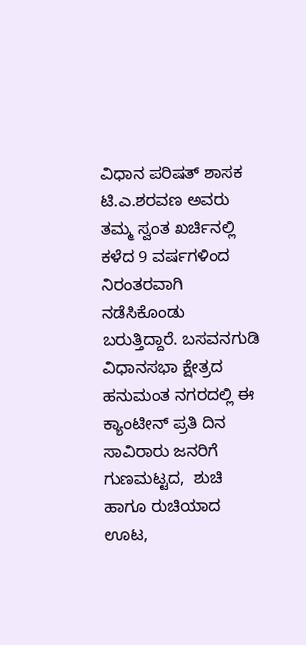ವಿಧಾನ ಪರಿಷತ್‌ ಶಾಸಕ ಟಿ.ಎ.ಶರವಣ ಅವರು ತಮ್ಮ ಸ್ವಂತ ಖರ್ಚಿನಲ್ಲಿ ಕಳೆದ 9 ವರ್ಷಗಳಿಂದ ನಿರಂತರವಾಗಿ ನಡೆಸಿಕೊಂಡು ಬರುತ್ತಿದ್ದಾರೆ. ಬಸವನಗುಡಿ ವಿಧಾನಸಭಾ ಕ್ಷೇತ್ರದ ಹನುಮಂತ ನಗರದಲ್ಲಿ ಈ ಕ್ಯಾಂಟೀನ್‌ ಪ್ರತಿ ದಿನ ಸಾವಿರಾರು ಜನರಿಗೆ ಗುಣಮಟ್ಟದ,  ಶುಚಿ ಹಾಗೂ ರುಚಿಯಾದ ಊಟ,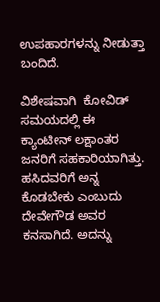ಉಪಹಾರಗಳನ್ನು ನೀಡುತ್ತಾ ಬಂದಿದೆ.

ವಿಶೇಷವಾಗಿ  ಕೋವಿಡ್‌ ಸಮಯದಲ್ಲಿ ಈ ಕ್ಯಾಂಟೀನ್‌ ಲಕ್ಷಾಂತರ ಜನರಿಗೆ ಸಹಕಾರಿಯಾಗಿತ್ತು. ಹಸಿದವರಿಗೆ ಅನ್ನ ಕೊಡಬೇಕು ಎಂಬುದು ದೇವೇಗೌಡ ಅವರ ಕನಸಾಗಿದೆ. ಅದನ್ನು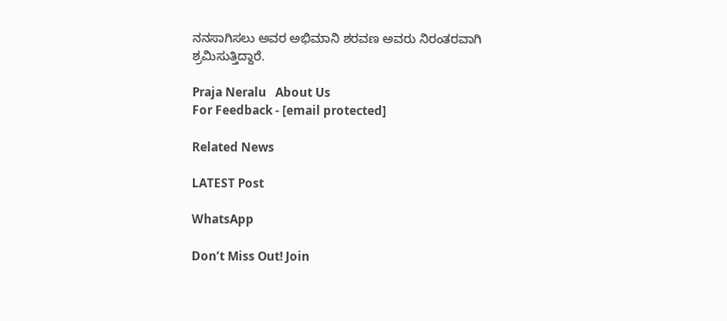ನನಸಾಗಿಸಲು ಅವರ ಅಭಿಮಾನಿ ಶರವಣ ಅವರು ನಿರಂತರವಾಗಿ ಶ್ರಮಿಸುತ್ತಿದ್ದಾರೆ.

Praja Neralu   About Us
For Feedback - [email protected]

Related News

LATEST Post

WhatsApp

Don’t Miss Out! Join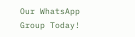Our WhatsApp Group Today!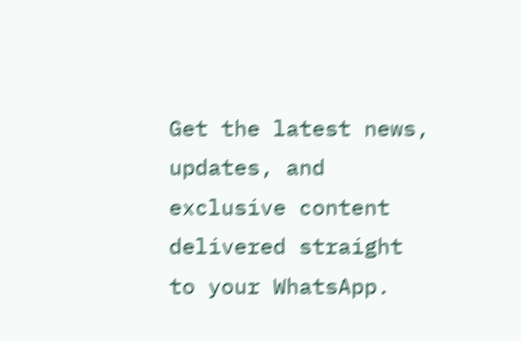Get the latest news, updates, and exclusive content delivered straight to your WhatsApp.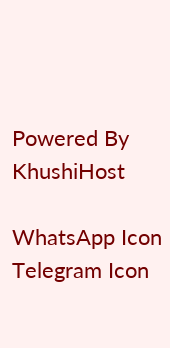Powered By KhushiHost

WhatsApp Icon Telegram Icon